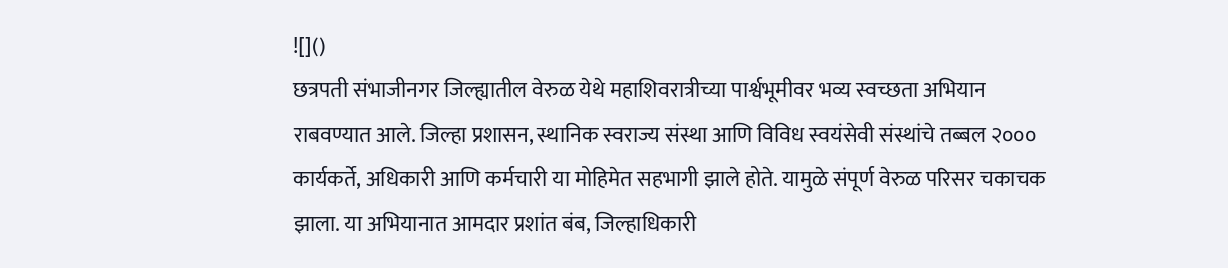![]()
छत्रपती संभाजीनगर जिल्ह्यातील वेरुळ येथे महाशिवरात्रीच्या पार्श्वभूमीवर भव्य स्वच्छता अभियान राबवण्यात आले. जिल्हा प्रशासन, स्थानिक स्वराज्य संस्था आणि विविध स्वयंसेवी संस्थांचे तब्बल २००० कार्यकर्ते, अधिकारी आणि कर्मचारी या मोहिमेत सहभागी झाले होते. यामुळे संपूर्ण वेरुळ परिसर चकाचक झाला. या अभियानात आमदार प्रशांत बंब, जिल्हाधिकारी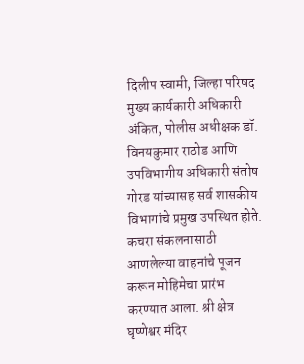दिलीप स्वामी, जिल्हा परिषद मुख्य कार्यकारी अधिकारी अंकित, पोलीस अधीक्षक डॉ. विनयकुमार राठोड आणि उपविभागीय अधिकारी संतोष गोरड यांच्यासह सर्व शासकीय विभागांचे प्रमुख उपस्थित होते. कचरा संकलनासाठी आणलेल्या वाहनांचे पूजन करून मोहिमेचा प्रारंभ करण्यात आला. श्री क्षेत्र घृष्णेश्वर मंदिर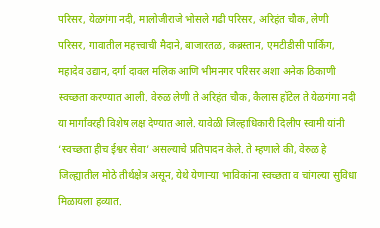परिसर, येळगंगा नदी, मालोजीराजे भोसले गढी परिसर, अरिहंत चौक, लेणी परिसर, गावातील महत्त्वाची मैदाने, बाजारतळ, कब्रस्तान, एमटीडीसी पार्किंग, महादेव उद्यान, दर्गा दावल मलिक आणि भीमनगर परिसर अशा अनेक ठिकाणी स्वच्छता करण्यात आली. वेरुळ लेणी ते अरिहंत चौक, कैलास हॉटेल ते येळगंगा नदी या मार्गांवरही विशेष लक्ष देण्यात आले. यावेळी जिल्हाधिकारी दिलीप स्वामी यांनी ‘स्वच्छता हीच ईश्वर सेवा’ असल्याचे प्रतिपादन केले. ते म्हणाले की, वेरुळ हे जिल्ह्यातील मोठे तीर्थक्षेत्र असून, येथे येणाऱ्या भाविकांना स्वच्छता व चांगल्या सुविधा मिळायला हव्यात.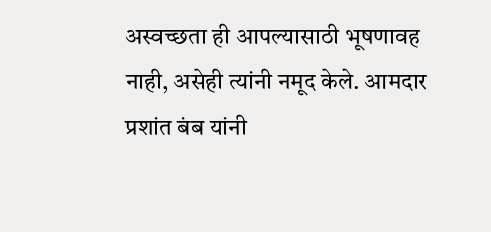अस्वच्छता ही आपल्यासाठी भूषणावह नाही, असेही त्यांनी नमूद केले. आमदार प्रशांत बंब यांनी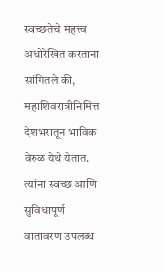स्वच्छतेचे महत्त्व अधोरेखित करताना सांगितले की, महाशिवरात्रीनिमित्त देशभरातून भाविक वेरुळ येथे येतात. त्यांना स्वच्छ आणि सुविधापूर्ण वातावरण उपलब्ध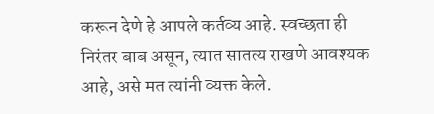करून देणे हे आपले कर्तव्य आहे. स्वच्छता ही निरंतर बाब असून, त्यात सातत्य राखणे आवश्यक आहे, असे मत त्यांनी व्यक्त केले.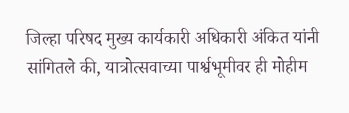जिल्हा परिषद मुख्य कार्यकारी अधिकारी अंकित यांनी सांगितले की, यात्रोत्सवाच्या पार्श्वभूमीवर ही मोहीम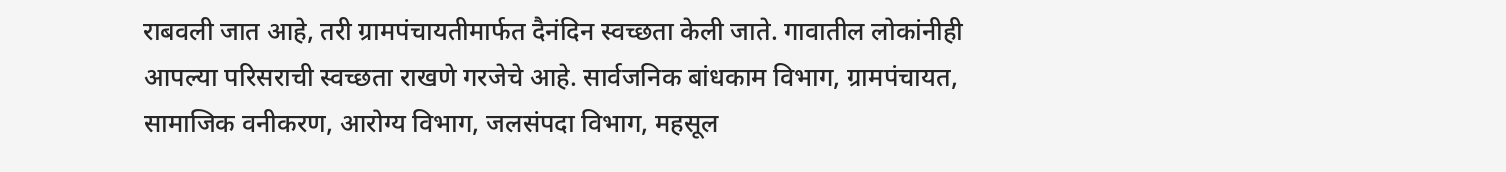राबवली जात आहे, तरी ग्रामपंचायतीमार्फत दैनंदिन स्वच्छता केली जाते. गावातील लोकांनीही आपल्या परिसराची स्वच्छता राखणे गरजेचे आहे. सार्वजनिक बांधकाम विभाग, ग्रामपंचायत, सामाजिक वनीकरण, आरोग्य विभाग, जलसंपदा विभाग, महसूल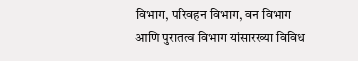विभाग, परिवहन विभाग, वन विभाग आणि पुरातत्व विभाग यांसारख्या विविध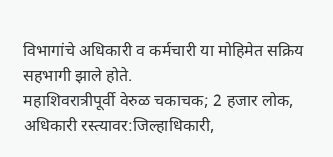विभागांचे अधिकारी व कर्मचारी या मोहिमेत सक्रिय सहभागी झाले होते.
महाशिवरात्रीपूर्वी वेरुळ चकाचक; 2 हजार लोक, अधिकारी रस्त्यावर:जिल्हाधिकारी,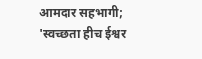आमदार सहभागी; 'स्वच्छता हीच ईश्वर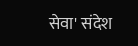सेवा' संदेश